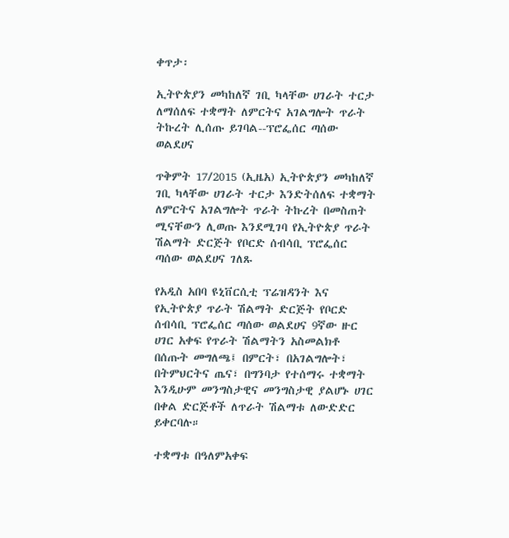ቀጥታ፡

ኢትዮጵያን መካከለኛ ገቢ ካላቸው ሀገራት ተርታ ለማሰለፍ ተቋማት ለምርትና አገልግሎት ጥራት ትኩረት ሊሰጡ ይገባል--ፕሮፌሰር ጣሰው ወልደሀና

ጥቅምት 17/2015 (ኢዜአ) ኢትዮጵያን መካከለኛ ገቢ ካላቸው ሀገራት ተርታ እንድትሰለፍ ተቋማት ለምርትና አገልግሎት ጥራት ትኩረት በመስጠት ሚናቸውን ሊወጡ እንደሚገባ የኢትዮጵያ ጥራት ሽልማት ድርጅት የቦርድ ሰብሳቢ ፕሮፌሰር ጣሰው ወልደሀና ገለጹ

የአዲስ አበባ ዩኒቨርሲቲ ፕሬዝዳንት እና የኢትዮጵያ ጥራት ሽልማት ድርጅት የቦርድ ሰብሳቢ ፕሮፌሰር ጣሰው ወልደሀና 9ኛው ዙር ሀገር አቀፍ የጥራት ሽልማትን አስመልክቶ በሰጡት መግለጫ፤ በምርት፣ በአገልግሎት፣ በትምህርትና ጤና፣ በግንባታ የተሰማሩ ተቋማት እንዲሁም መንግስታዊና መንግስታዊ ያልሆኑ ሀገር በቀል ድርጅቶች ለጥራት ሽልማቱ ለውድድር ይቀርባሉ።

ተቋማቱ በዓለምአቀፍ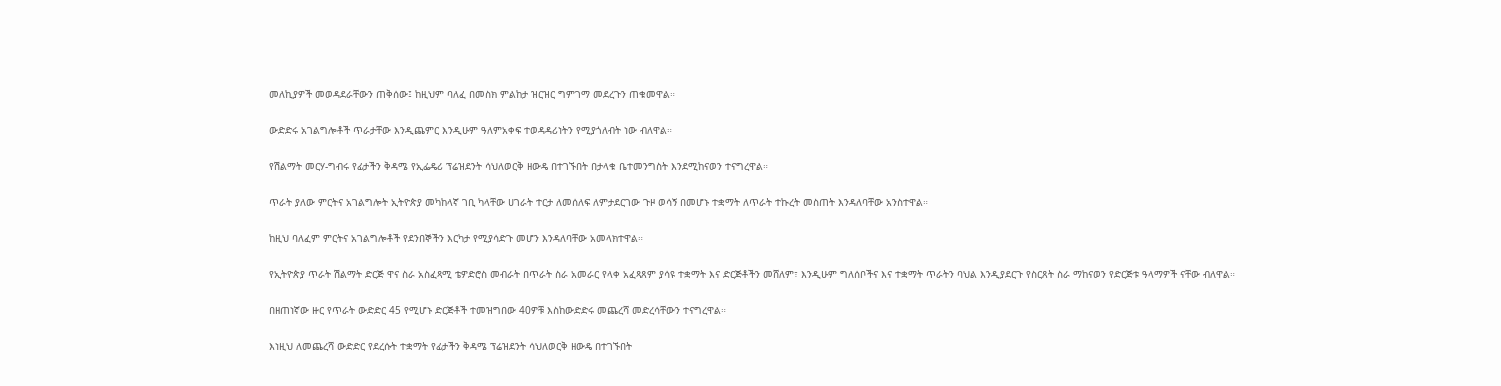መለኪያዎች መወዳደራቸውን ጠቅሰው፤ ከዚህም ባለፈ በመስክ ምልከታ ዝርዝር ግምገማ መደረጉን ጠቁመዋል።

ውድድሩ አገልግሎቶች ጥራታቸው እንዲጨምር እንዲሁም ዓለምአቀፍ ተወዳዳሪነትን የሚያጎለብት ነው ብለዋል።

የሽልማት መርሃ-ግብሩ የፊታችን ቅዳሜ የኢፌዴሪ ፕሬዝደንት ሳህለወርቅ ዘውዴ በተገኙበት በታላቁ ቤተመንግስት እንደሚከናወን ተናግረዋል።

ጥራት ያለው ምርትና አገልግሎት ኢትዮጵያ መካከላኛ ገቢ ካላቸው ሀገራት ተርታ ለመሰለፍ ለምታደርገው ጉዞ ወሳኝ በመሆኑ ተቋማት ለጥራት ተኩረት መስጠት እንዳለባቸው አንስተዋል።

ከዚህ ባለፈም ምርትና አገልግሎቶች የደንበኞችን እርካታ የሚያሳድጉ መሆን እንዳለባቸው አመላክተዋል።

የኢትዮጵያ ጥራት ሽልማት ድርጅ ዋና ስራ አስፈጻሚ ቴዎድሮስ መብራት በጥራት ስራ አመራር የላቀ አፈጻጸም ያሳዩ ተቋማት እና ድርጅቶችን መሸለም፣ እንዲሁም ግለሰቦችና እና ተቋማት ጥራትን ባህል እንዲያደርጉ የስርጸት ስራ ማከናወን የድርጅቱ ዓላማዎች ናቸው ብለዋል።

በዘጠነኛው ዙር የጥራት ውድድር 45 የሚሆኑ ድርጅቶች ተመዝግበው 40ዎቹ እስከውድድሩ መጨረሻ መድረሳቸውን ተናግረዋል።

እነዚህ ለመጨረሻ ውድድር የደረሱት ተቋማት የፊታችን ቅዳሜ ፕሬዝደንት ሳህለወርቅ ዘውዴ በተገኙበት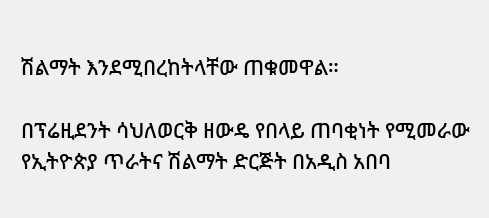ሽልማት እንደሚበረከትላቸው ጠቁመዋል።

በፕሬዚደንት ሳህለወርቅ ዘውዴ የበላይ ጠባቂነት የሚመራው የኢትዮጵያ ጥራትና ሽልማት ድርጅት በአዲስ አበባ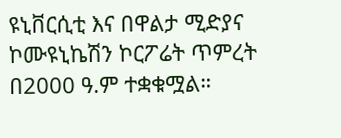ዩኒቨርሲቲ እና በዋልታ ሚድያና ኮሙዩኒኬሽን ኮርፖሬት ጥምረት በ2000 ዓ.ም ተቋቁሟል።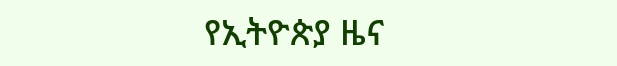የኢትዮጵያ ዜና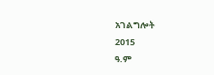አገልግሎት
2015
ዓ.ም